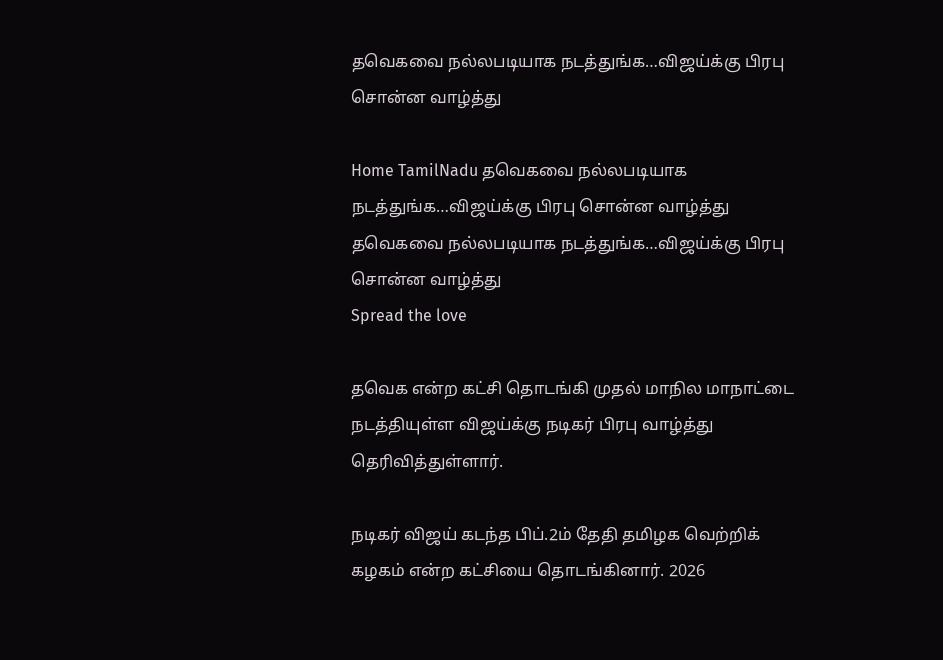தவெகவை நல்லபடியாக நடத்துங்க…விஜய்க்கு பிரபு சொன்ன வாழ்த்து

Home TamilNadu தவெகவை நல்லபடியாக நடத்துங்க…விஜய்க்கு பிரபு சொன்ன வாழ்த்து
தவெகவை நல்லபடியாக நடத்துங்க…விஜய்க்கு பிரபு சொன்ன வாழ்த்து
Spread the love

தவெக என்ற கட்சி தொடங்கி முதல் மாநில மாநாட்டை நடத்தியுள்ள விஜய்க்கு நடிகர் பிரபு வாழ்த்து தெரிவித்துள்ளார்.

நடிகர் விஜய் கடந்த பிப்.2ம் தேதி தமிழக வெற்றிக் கழகம் என்ற கட்சியை தொடங்கினார். 2026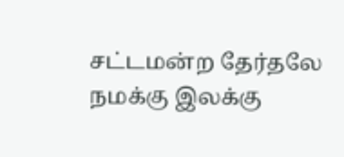சட்டமன்ற தேர்தலே நமக்கு இலக்கு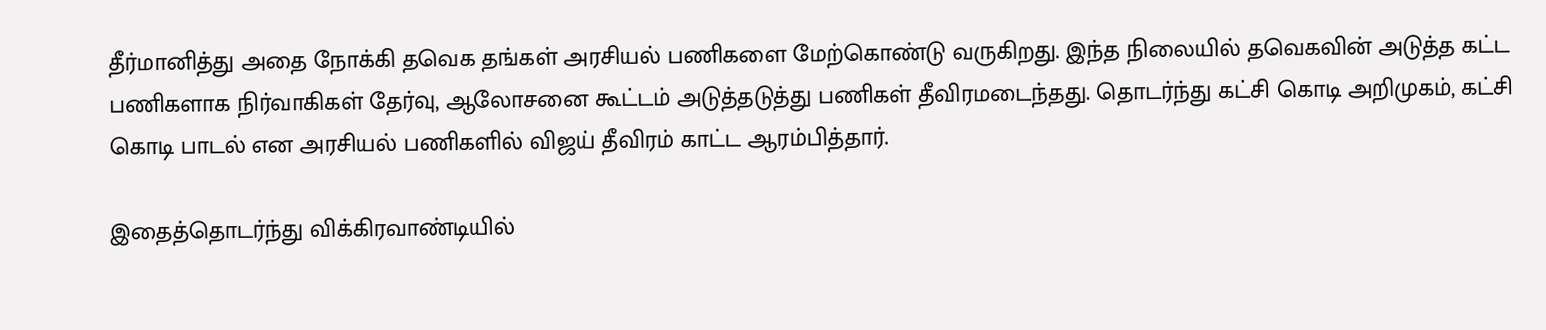தீர்மானித்து அதை நோக்கி தவெக தங்கள் அரசியல் பணிகளை மேற்கொண்டு வருகிறது. இந்த நிலையில் தவெகவின் அடுத்த கட்ட பணிகளாக நிர்வாகிகள் தேர்வு, ஆலோசனை கூட்டம் அடுத்தடுத்து பணிகள் தீவிரமடைந்தது. தொடர்ந்து கட்சி கொடி அறிமுகம், கட்சி கொடி பாடல் என அரசியல் பணிகளில் விஜய் தீவிரம் காட்ட ஆரம்பித்தார்.

இதைத்தொடர்ந்து விக்கிரவாண்டியில்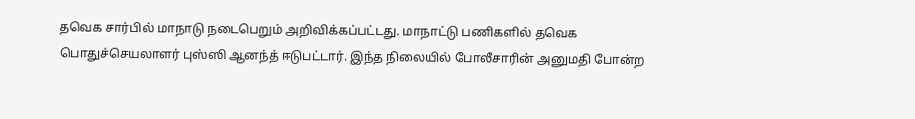தவெக சார்பில் மாநாடு நடைபெறும் அறிவிக்கப்பட்டது. மாநாட்டு பணிகளில் தவெக பொதுச்செயலாளர் புஸ்ஸி ஆனந்த் ஈடுபட்டார். இந்த நிலையில் போலீசாரின் அனுமதி போன்ற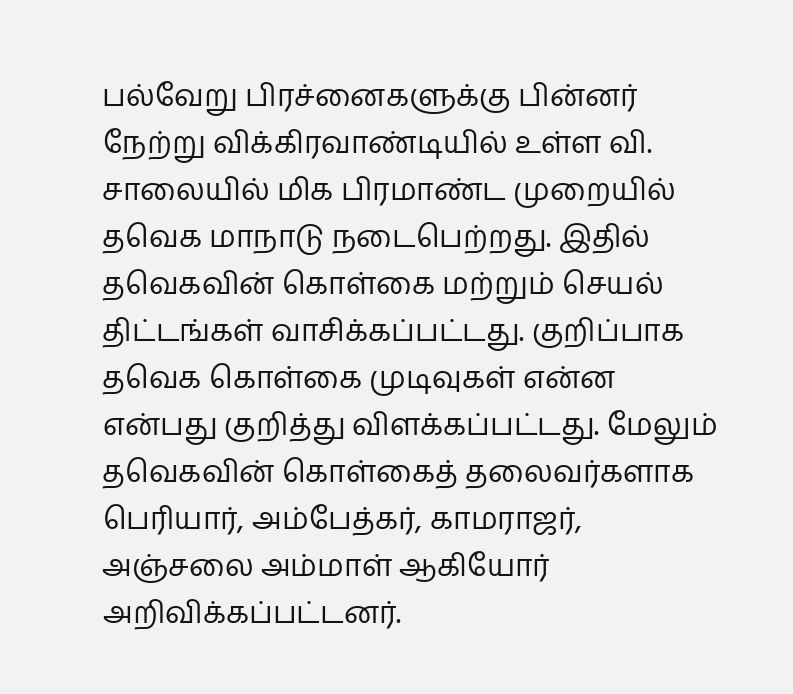பல்வேறு பிரச்னைகளுக்கு பின்னர் நேற்று விக்கிரவாண்டியில் உள்ள வி. சாலையில் மிக பிரமாண்ட முறையில் தவெக மாநாடு நடைபெற்றது. இதில் தவெகவின் கொள்கை மற்றும் செயல் திட்டங்கள் வாசிக்கப்பட்டது. குறிப்பாக தவெக கொள்கை முடிவுகள் என்ன என்பது குறித்து விளக்கப்பட்டது. மேலும் தவெகவின் கொள்கைத் தலைவர்களாக பெரியார், அம்பேத்கர், காமராஜர், அஞ்சலை அம்மாள் ஆகியோர் அறிவிக்கப்பட்டனர்.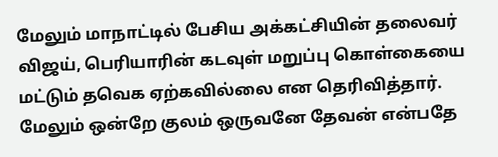மேலும் மாநாட்டில் பேசிய அக்கட்சியின் தலைவர் விஜய், பெரியாரின் கடவுள் மறுப்பு கொள்கையை மட்டும் தவெக ஏற்கவில்லை என தெரிவித்தார். மேலும் ஒன்றே குலம் ஒருவனே தேவன் என்பதே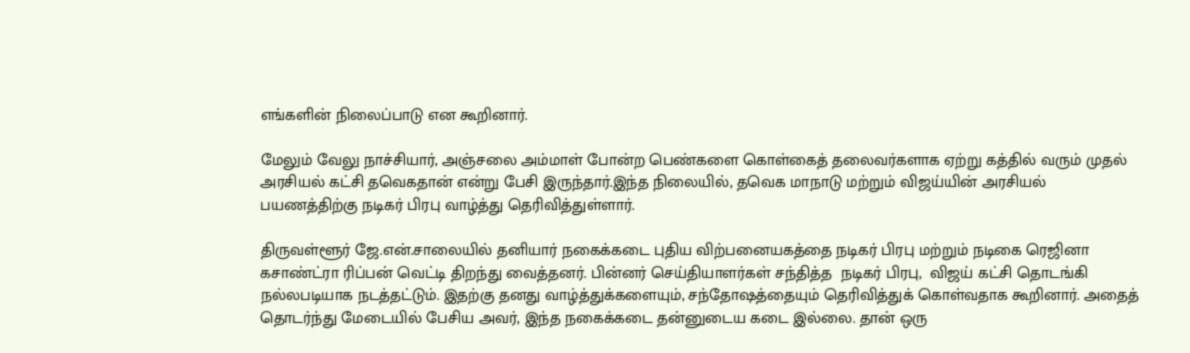எங்களின் நிலைப்பாடு என கூறினார்.

மேலும் வேலு நாச்சியார், அஞ்சலை அம்மாள் போன்ற பெண்களை கொள்கைத் தலைவர்களாக ஏற்று கத்தில் வரும் முதல் அரசியல் கட்சி தவெகதான் என்று பேசி இருந்தார்.இந்த நிலையில், தவெக மாநாடு மற்றும் விஜய்யின் அரசியல் பயணத்திற்கு நடிகர் பிரபு வாழ்த்து தெரிவித்துள்ளார்.

திருவள்ளூர் ஜே.என்.சாலையில் தனியார் நகைக்கடை புதிய விற்பனையகத்தை நடிகர் பிரபு மற்றும் நடிகை ரெஜினா கசாண்ட்ரா ரிப்பன் வெட்டி திறந்து வைத்தனர். பின்னர் செய்தியாளர்கள் சந்தித்த  நடிகர் பிரபு,  விஜய் கட்சி தொடங்கி நல்லபடியாக நடத்தட்டும். இதற்கு தனது வாழ்த்துக்களையும், சந்தோஷத்தையும் தெரிவித்துக் கொள்வதாக கூறினார். அதைத் தொடர்ந்து மேடையில் பேசிய அவர், இந்த நகைக்கடை தன்னுடைய கடை இல்லை. தான் ஒரு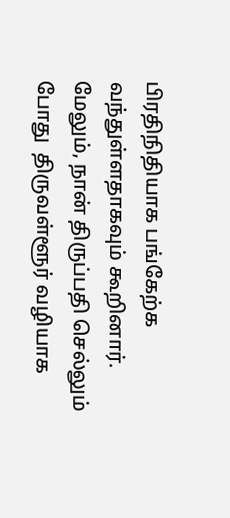பிரதிநிதியாக பங்கேற்க வந்துள்ளதாகவும் கூறினார்.  மேலும், நான் திருப்பதி செல்லும் போது  திருவள்ளூர் வழியாக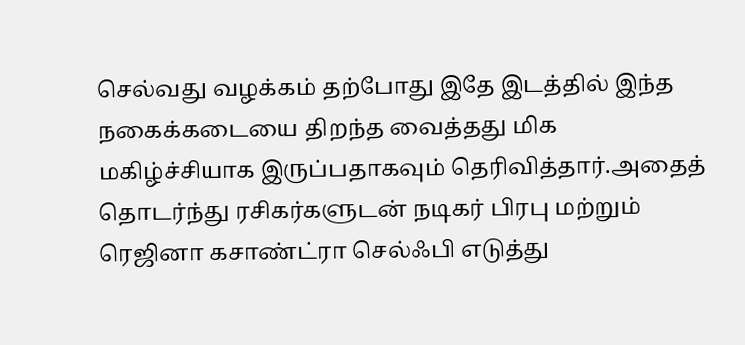செல்வது வழக்கம் தற்போது இதே இடத்தில் இந்த நகைக்கடையை திறந்த வைத்தது மிக மகிழ்ச்சியாக இருப்பதாகவும் தெரிவித்தார்.அதைத் தொடர்ந்து ரசிகர்களுடன் நடிகர் பிரபு மற்றும் ரெஜினா கசாண்ட்ரா செல்ஃபி எடுத்து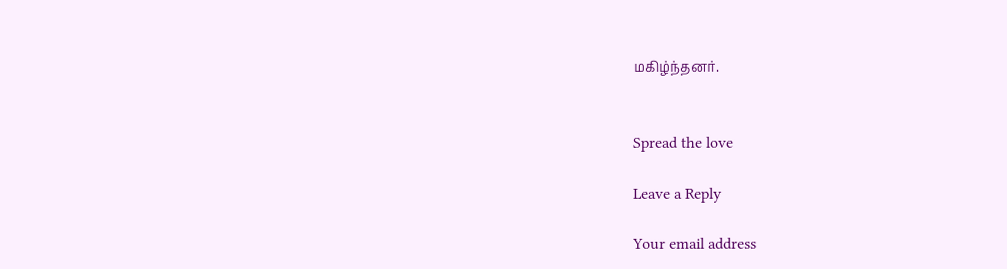மகிழ்ந்தனர்.


Spread the love

Leave a Reply

Your email address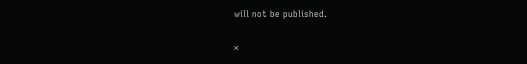will not be published.

×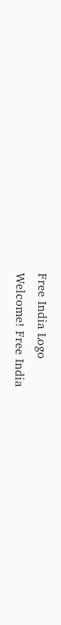Free India Logo
Welcome! Free India